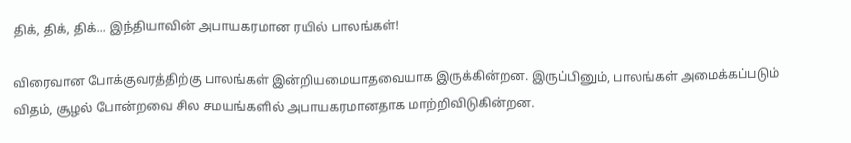திக், திக், திக்... இந்தியாவின் அபாயகரமான ரயில் பாலங்கள்!

விரைவான போக்குவரத்திற்கு பாலங்கள் இன்றியமையாதவையாக இருக்கின்றன. இருப்பினும், பாலங்கள் அமைக்கப்படும் விதம், சூழல் போன்றவை சில சமயங்களில் அபாயகரமானதாக மாற்றிவிடுகின்றன.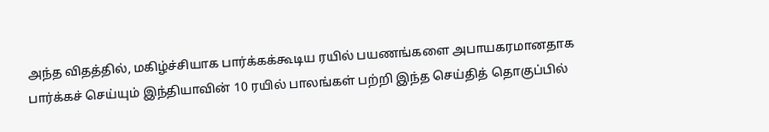அந்த விதத்தில், மகிழ்ச்சியாக பார்க்கக்கூடிய ரயில் பயணங்களை அபாயகரமானதாக பார்க்கச் செய்யும் இந்தியாவின் 10 ரயில் பாலங்கள் பற்றி இந்த செய்தித் தொகுப்பில்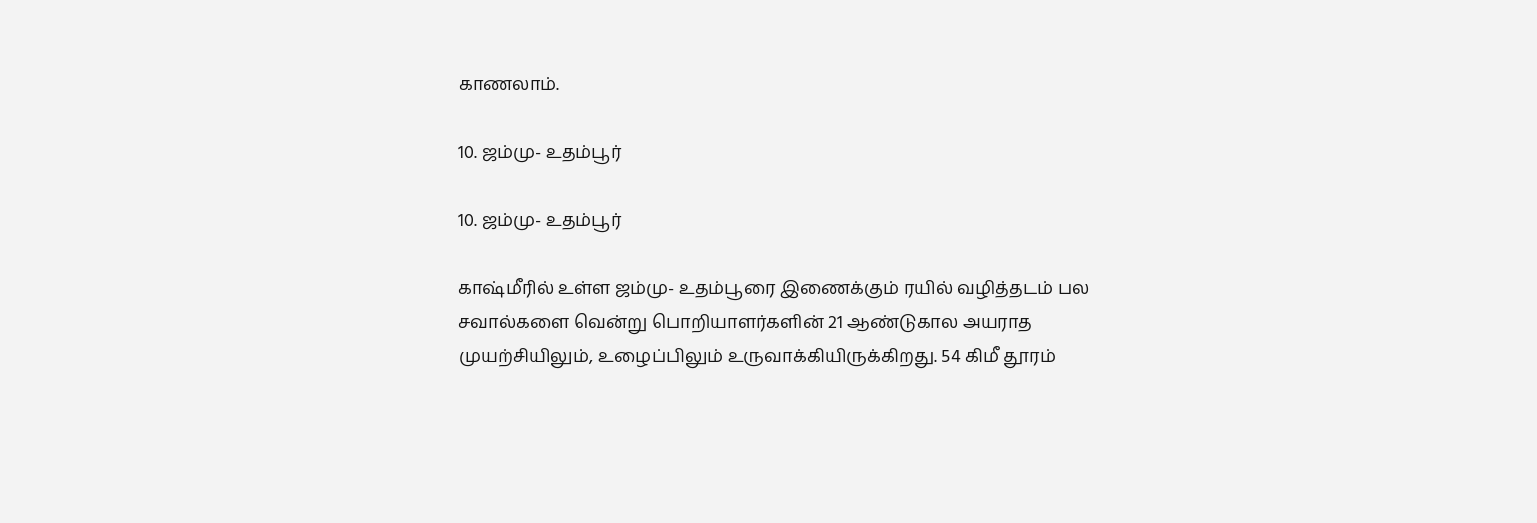காணலாம்.

10. ஜம்மு- உதம்பூர்

10. ஜம்மு- உதம்பூர்

காஷ்மீரில் உள்ள ஜம்மு- உதம்பூரை இணைக்கும் ரயில் வழித்தடம் பல சவால்களை வென்று பொறியாளர்களின் 21 ஆண்டுகால அயராத முயற்சியிலும், உழைப்பிலும் உருவாக்கியிருக்கிறது. 54 கிமீ தூரம்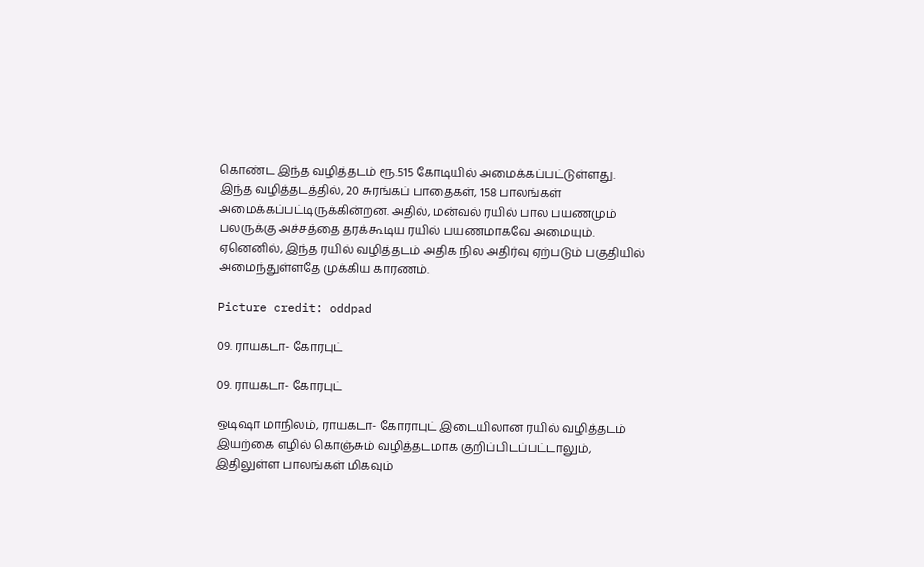கொண்ட இந்த வழித்தடம் ரூ.515 கோடியில் அமைக்கப்பட்டுள்ளது. இந்த வழித்தடத்தில், 20 சுரங்கப் பாதைகள், 158 பாலங்கள் அமைக்கப்பட்டிருக்கின்றன. அதில், மன்வல் ரயில் பால பயணமும் பலருக்கு அச்சத்தை தரக்கூடிய ரயில் பயணமாகவே அமையும். ஏனெனில், இந்த ரயில் வழித்தடம் அதிக நில அதிர்வு ஏற்படும் பகுதியில் அமைந்துள்ளதே முக்கிய காரணம்.

Picture credit: oddpad

09. ராயகடா- கோரபுட்

09. ராயகடா- கோரபுட்

ஒடிஷா மாநிலம், ராயகடா- கோராபுட் இடையிலான ரயில் வழித்தடம் இயற்கை எழில் கொஞ்சும் வழித்தடமாக குறிப்பிடப்பட்டாலும், இதிலுள்ள பாலங்கள் மிகவும்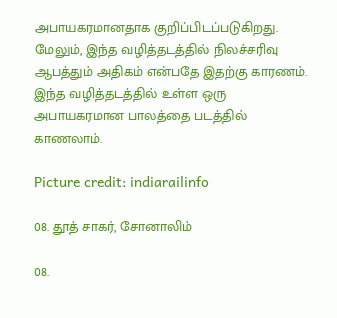அபாயகரமானதாக குறிப்பிடப்படுகிறது. மேலும், இந்த வழித்தடத்தில் நிலச்சரிவு ஆபத்தும் அதிகம் என்பதே இதற்கு காரணம். இந்த வழித்தடத்தில் உள்ள ஒரு அபாயகரமான பாலத்தை படத்தில் காணலாம்.

Picture credit: indiarailinfo

08. தூத் சாகர், சோனாலிம்

08.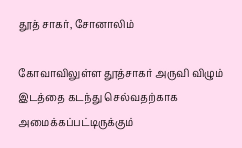தூத் சாகர், சோனாலிம்

கோவாவிலுள்ள தூத்சாகர் அருவி விழும் இடத்தை கடந்து செல்வதற்காக அமைக்கப்பட்டிருக்கும்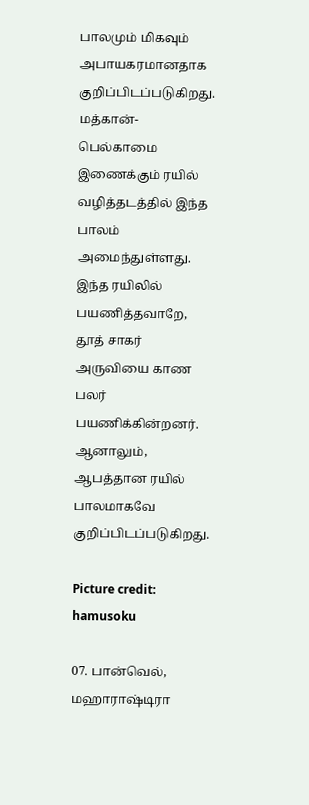பாலமும் மிகவும் அபாயகரமானதாக குறிப்பிடப்படுகிறது. மத்கான்- பெல்காமை இணைக்கும் ரயில் வழித்தடத்தில் இந்த பாலம் அமைந்துள்ளது. இந்த ரயிலில் பயணித்தவாறே, தூத் சாகர் அருவியை காண பலர் பயணிக்கின்றனர். ஆனாலும், ஆபத்தான ரயில் பாலமாகவே குறிப்பிடப்படுகிறது.

Picture credit: hamusoku

07. பான்வெல், மஹாராஷ்டிரா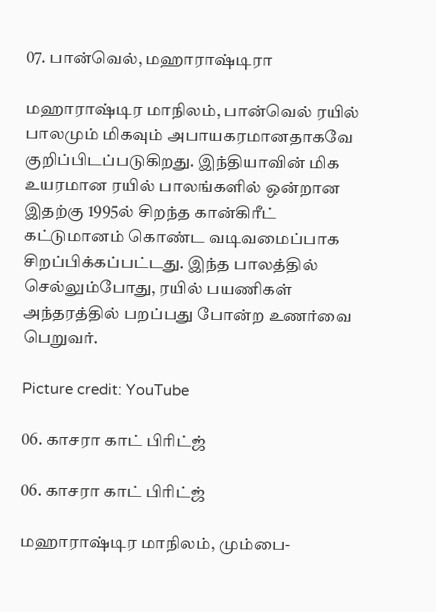07. பான்வெல், மஹாராஷ்டிரா

மஹாராஷ்டிர மாநிலம், பான்வெல் ரயில் பாலமும் மிகவும் அபாயகரமானதாகவே குறிப்பிடப்படுகிறது. இந்தியாவின் மிக உயரமான ரயில் பாலங்களில் ஒன்றான இதற்கு 1995ல் சிறந்த கான்கிரீட் கட்டுமானம் கொண்ட வடிவமைப்பாக சிறப்பிக்கப்பட்டது. இந்த பாலத்தில் செல்லும்போது, ரயில் பயணிகள் அந்தரத்தில் பறப்பது போன்ற உணர்வை பெறுவர்.

Picture credit: YouTube

06. காசரா காட் பிரிட்ஜ்

06. காசரா காட் பிரிட்ஜ்

மஹாராஷ்டிர மாநிலம், மும்பை-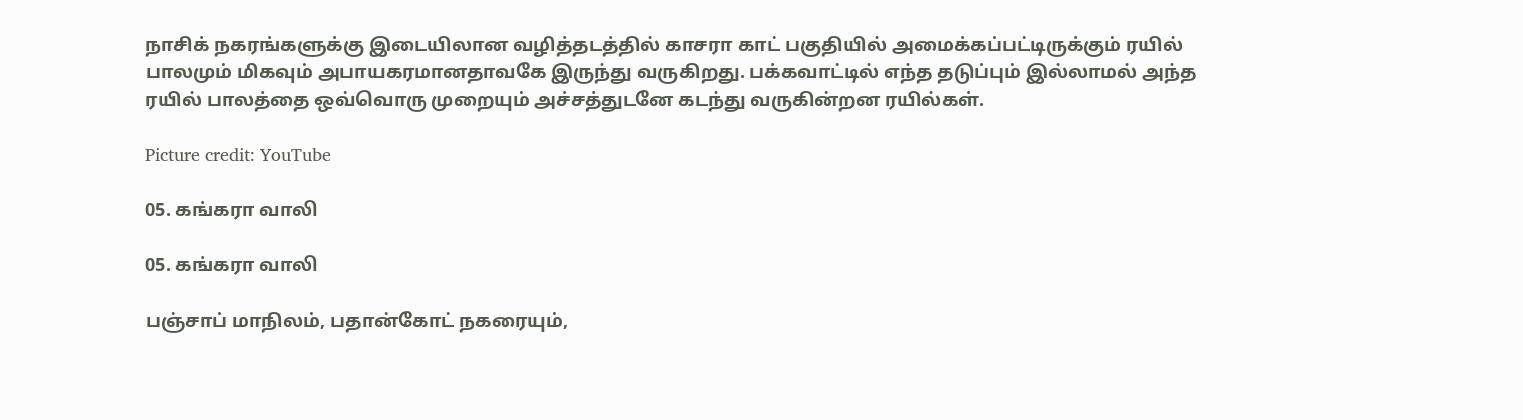நாசிக் நகரங்களுக்கு இடையிலான வழித்தடத்தில் காசரா காட் பகுதியில் அமைக்கப்பட்டிருக்கும் ரயில் பாலமும் மிகவும் அபாயகரமானதாவகே இருந்து வருகிறது. பக்கவாட்டில் எந்த தடுப்பும் இல்லாமல் அந்த ரயில் பாலத்தை ஒவ்வொரு முறையும் அச்சத்துடனே கடந்து வருகின்றன ரயில்கள்.

Picture credit: YouTube

05. கங்கரா வாலி

05. கங்கரா வாலி

பஞ்சாப் மாநிலம், பதான்கோட் நகரையும்,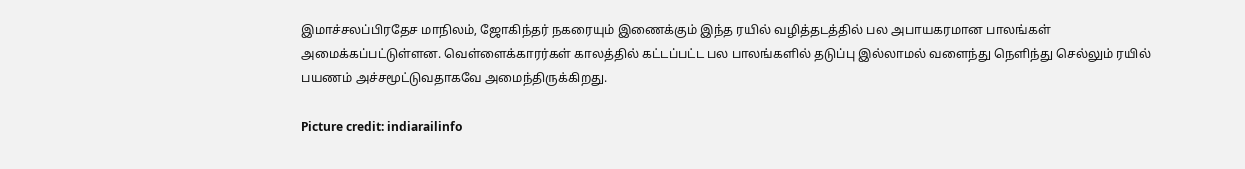இமாச்சலப்பிரதேச மாநிலம், ஜோகிந்தர் நகரையும் இணைக்கும் இந்த ரயில் வழித்தடத்தில் பல அபாயகரமான பாலங்கள் அமைக்கப்பட்டுள்ளன. வெள்ளைக்காரர்கள் காலத்தில் கட்டப்பட்ட பல பாலங்களில் தடுப்பு இல்லாமல் வளைந்து நெளிந்து செல்லும் ரயில் பயணம் அச்சமூட்டுவதாகவே அமைந்திருக்கிறது.

Picture credit: indiarailinfo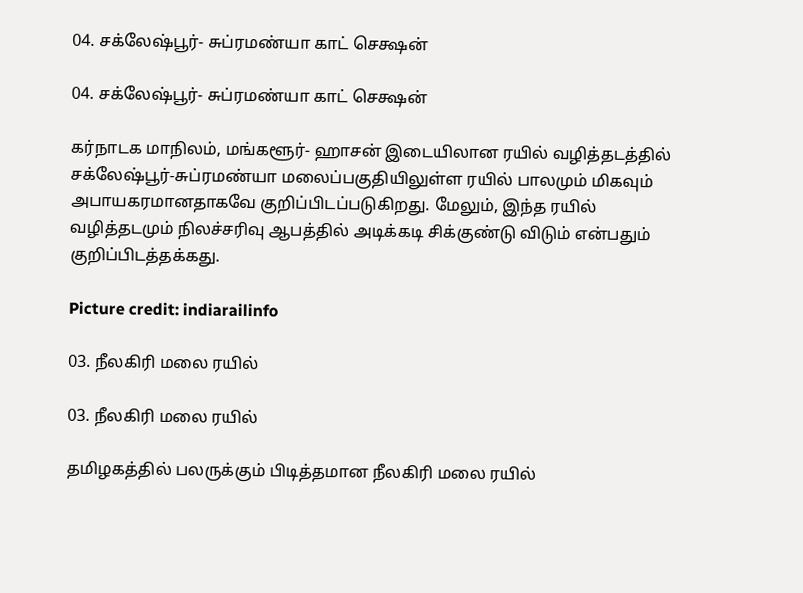04. சக்லேஷ்பூர்- சுப்ரமண்யா காட் செக்ஷன்

04. சக்லேஷ்பூர்- சுப்ரமண்யா காட் செக்ஷன்

கர்நாடக மாநிலம், மங்களூர்- ஹாசன் இடையிலான ரயில் வழித்தடத்தில் சக்லேஷ்பூர்-சுப்ரமண்யா மலைப்பகுதியிலுள்ள ரயில் பாலமும் மிகவும் அபாயகரமானதாகவே குறிப்பிடப்படுகிறது. மேலும், இந்த ரயில் வழித்தடமும் நிலச்சரிவு ஆபத்தில் அடிக்கடி சிக்குண்டு விடும் என்பதும் குறிப்பிடத்தக்கது.

Picture credit: indiarailinfo

03. நீலகிரி மலை ரயில்

03. நீலகிரி மலை ரயில்

தமிழகத்தில் பலருக்கும் பிடித்தமான நீலகிரி மலை ரயில்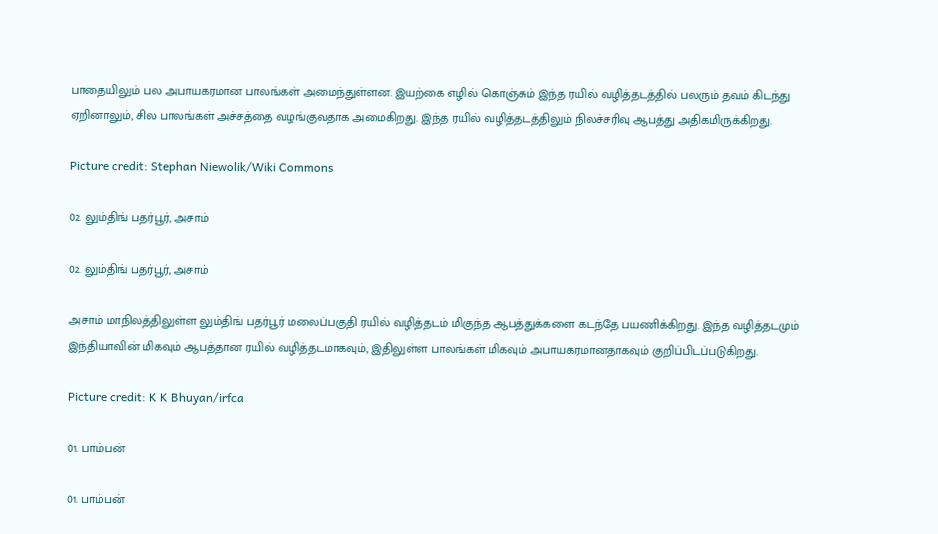பாதையிலும் பல அபாயகரமான பாலங்கள் அமைந்துள்ளன. இயற்கை எழில் கொஞ்சும் இந்த ரயில் வழித்தடத்தில் பலரும் தவம் கிடந்து ஏறினாலும், சில பாலங்கள் அச்சத்தை வழங்குவதாக அமைகிறது. இந்த ரயில் வழித்தடத்திலும் நிலச்சரிவு ஆபத்து அதிகமிருக்கிறது.

Picture credit: Stephan Niewolik/Wiki Commons

02. லும்திங் பதர்பூர், அசாம்

02. லும்திங் பதர்பூர், அசாம்

அசாம் மாநிலத்திலுள்ள லும்திங் பதர்பூர் மலைப்பகுதி ரயில் வழித்தடம் மிகுந்த ஆபத்துக்களை கடந்தே பயணிக்கிறது. இந்த வழித்தடமும் இந்தியாவின் மிகவும் ஆபத்தான ரயில் வழித்தடமாகவும், இதிலுள்ள பாலங்கள் மிகவும் அபாயகரமானதாகவும் குறிப்பிடப்படுகிறது.

Picture credit: K K Bhuyan/irfca

01. பாம்பன்

01. பாம்பன்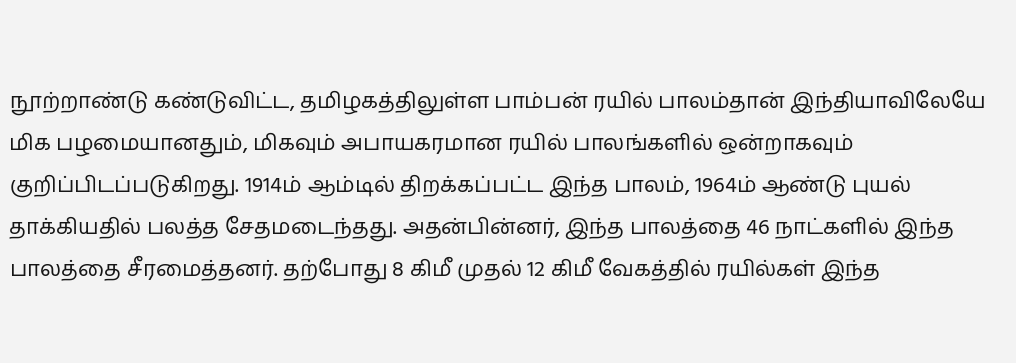நூற்றாண்டு கண்டுவிட்ட, தமிழகத்திலுள்ள பாம்பன் ரயில் பாலம்தான் இந்தியாவிலேயே மிக பழமையானதும், மிகவும் அபாயகரமான ரயில் பாலங்களில் ஒன்றாகவும் குறிப்பிடப்படுகிறது. 1914ம் ஆம்டில் திறக்கப்பட்ட இந்த பாலம், 1964ம் ஆண்டு புயல் தாக்கியதில் பலத்த சேதமடைந்தது. அதன்பின்னர், இந்த பாலத்தை 46 நாட்களில் இந்த பாலத்தை சீரமைத்தனர். தற்போது 8 கிமீ முதல் 12 கிமீ வேகத்தில் ரயில்கள் இந்த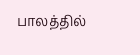பாலத்தில்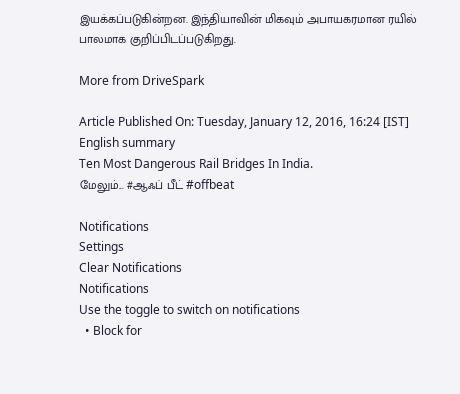இயக்கப்படுகின்றன. இந்தியாவின் மிகவும் அபாயகரமான ரயில் பாலமாக குறிப்பிடப்படுகிறது.

More from DriveSpark

Article Published On: Tuesday, January 12, 2016, 16:24 [IST]
English summary
Ten Most Dangerous Rail Bridges In India.
மேலும்... #ஆஃப் பீட் #offbeat

Notifications
Settings
Clear Notifications
Notifications
Use the toggle to switch on notifications
  • Block for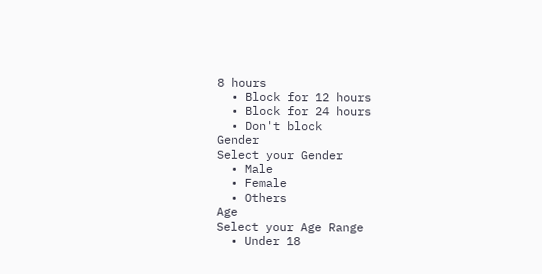8 hours
  • Block for 12 hours
  • Block for 24 hours
  • Don't block
Gender
Select your Gender
  • Male
  • Female
  • Others
Age
Select your Age Range
  • Under 18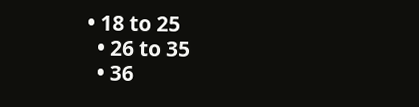• 18 to 25
  • 26 to 35
  • 36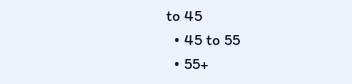to 45
  • 45 to 55
  • 55+